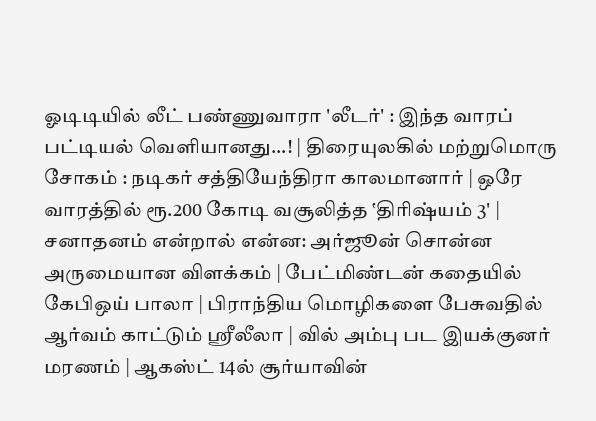ஓடிடியில் லீட் பண்ணுவாரா 'லீடர்' : இந்த வாரப் பட்டியல் வெளியானது...! | திரையுலகில் மற்றுமொரு சோகம் : நடிகர் சத்தியேந்திரா காலமானார் | ஒரே வாரத்தில் ரூ.200 கோடி வசூலித்த ‛திரிஷ்யம் 3' | சனாதனம் என்றால் என்ன: அர்ஜூன் சொன்ன அருமையான விளக்கம் | பேட்மிண்டன் கதையில் கேபிஒய் பாலா | பிராந்திய மொழிகளை பேசுவதில் ஆர்வம் காட்டும் ஸ்ரீலீலா | வில் அம்பு பட இயக்குனர் மரணம் | ஆகஸ்ட் 14ல் சூர்யாவின்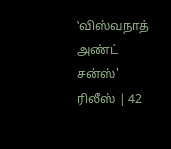‛விஸ்வநாத் அண்ட் சன்ஸ்' ரிலீஸ் | 42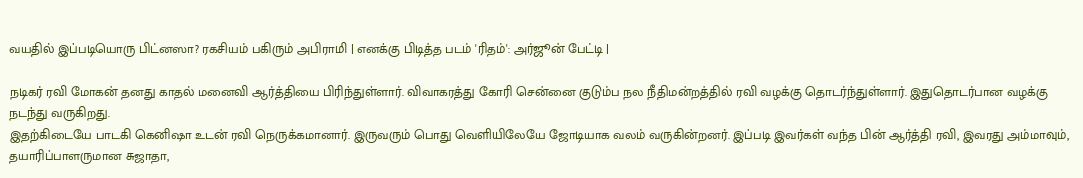வயதில் இப்படியொரு பிட்னஸா? ரகசியம் பகிரும் அபிராமி | எனக்கு பிடித்த படம் 'ரிதம்': அர்ஜூன் பேட்டி |

நடிகர் ரவி மோகன் தனது காதல் மனைவி ஆர்த்தியை பிரிந்துள்ளார். விவாகரத்து கோரி சென்னை குடும்ப நல நீதிமன்றத்தில் ரவி வழக்கு தொடர்ந்துள்ளார். இதுதொடர்பான வழக்கு நடந்து வருகிறது.
இதற்கிடையே பாடகி கெனிஷா உடன் ரவி நெருக்கமானார். இருவரும் பொது வெளியிலேயே ஜோடியாக வலம் வருகின்றனர். இப்படி இவர்கள் வந்த பின் ஆர்த்தி ரவி, இவரது அம்மாவும், தயாரிப்பாளருமான சுஜாதா,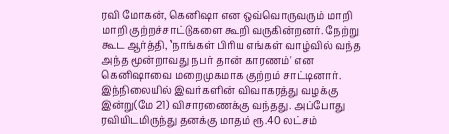ரவி மோகன், கெனிஷா என ஒவ்வொருவரும் மாறி மாறி குற்றச்சாட்டுகளை கூறி வருகின்றனர். நேற்று கூட ஆர்த்தி, ‛நாங்கள் பிரிய எங்கள் வாழ்வில் வந்த அந்த மூன்றாவது நபர் தான் காரணம்' என கெனிஷாவை மறைமுகமாக குற்றம் சாட்டினார்.
இந்நிலையில் இவர்களின் விவாகரத்து வழக்கு இன்று(மே 21) விசாரணைக்கு வந்தது. அப்போது ரவியிடமிருந்து தனக்கு மாதம் ரூ.40 லட்சம்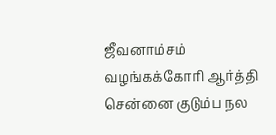ஜீவனாம்சம் வழங்கக்கோரி ஆர்த்தி சென்னை குடும்ப நல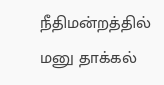நீதிமன்றத்தில் மனு தாக்கல்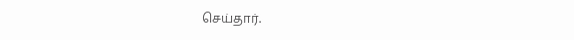செய்தார்.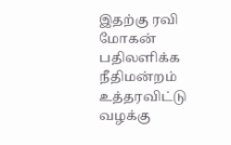இதற்கு ரவி மோகன் பதிலளிக்க நீதிமன்றம் உத்தரவிட்டு வழக்கு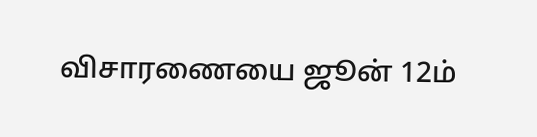விசாரணையை ஜூன் 12ம்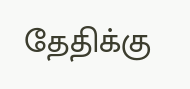தேதிக்கு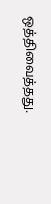ஒத்திவைத்தது.